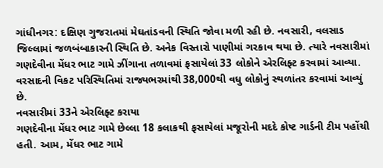ગાંધીનગર: દક્ષિણ ગુજરાતમાં મેઘતાંડવની સ્થિતિ જોવા મળી રહી છે. નવસારી, વલસાડ જિલ્લામાં જળબંબાકારની સ્થિતિ છે. અનેક વિસ્તારો પાણીમાં ગરકાવ થયા છે. ત્યારે નવસારીમાં ગણદેવીના મેંધર ભાટ ગામે ઝીંગાના તળાવમાં ફસાયેલાં 33 લોકોને એરલિફ્ટ કરવામાં આવ્યા. વરસાદની વિકટ પરિસ્થિતિમાં રાજ્યભરમાંથી 38,000થી વધુ લોકોનું સ્થળાંતર કરવામાં આવ્યું છે.
નવસારીમાં 33ને એરલિફ્ટ કરાયા
ગણદેવીના મેંધર ભાટ ગામે છેલ્લા 18 કલાકથી ફસાયેલાં મજૂરોની મદદે કોષ્ટ ગાર્ડની ટીમ પહોંચી હતી. આમ, મેંધર ભાટ ગામે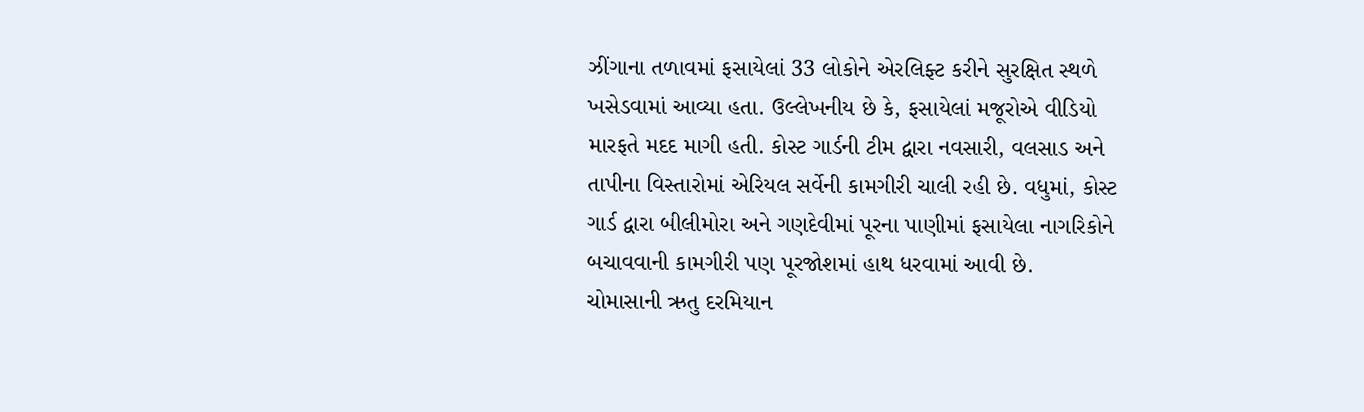ઝીંગાના તળાવમાં ફસાયેલાં 33 લોકોને એરલિફ્ટ કરીને સુરક્ષિત સ્થળે ખસેડવામાં આવ્યા હતા. ઉલ્લેખનીય છે કે, ફસાયેલાં મજૂરોએ વીડિયો મારફતે મદદ માગી હતી. કોસ્ટ ગાર્ડની ટીમ દ્વારા નવસારી, વલસાડ અને તાપીના વિસ્તારોમાં એરિયલ સર્વેની કામગીરી ચાલી રહી છે. વધુમાં, કોસ્ટ ગાર્ડ દ્વારા બીલીમોરા અને ગણદેવીમાં પૂરના પાણીમાં ફસાયેલા નાગરિકોને બચાવવાની કામગીરી પણ પૂરજોશમાં હાથ ધરવામાં આવી છે.
ચોમાસાની ઋતુ દરમિયાન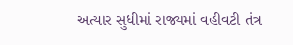અત્યાર સુધીમાં રાજ્યમાં વહીવટી તંત્ર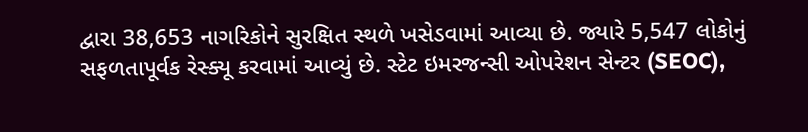દ્વારા 38,653 નાગરિકોને સુરક્ષિત સ્થળે ખસેડવામાં આવ્યા છે. જ્યારે 5,547 લોકોનું સફળતાપૂર્વક રેસ્ક્યૂ કરવામાં આવ્યું છે. સ્ટેટ ઇમરજન્સી ઓપરેશન સેન્ટર (SEOC),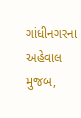ગાંધીનગરના અહેવાલ મુજબ,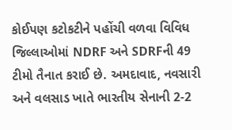કોઈપણ કટોકટીને પહોંચી વળવા વિવિધ જિલ્લાઓમાં NDRF અને SDRFની 49 ટીમો તૈનાત કરાઈ છે. અમદાવાદ, નવસારી અને વલસાડ ખાતે ભારતીય સેનાની 2-2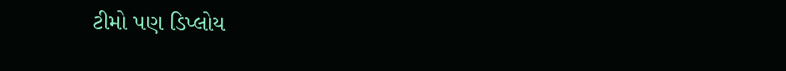ટીમો પણ ડિપ્લોય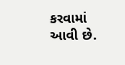કરવામાં આવી છે.